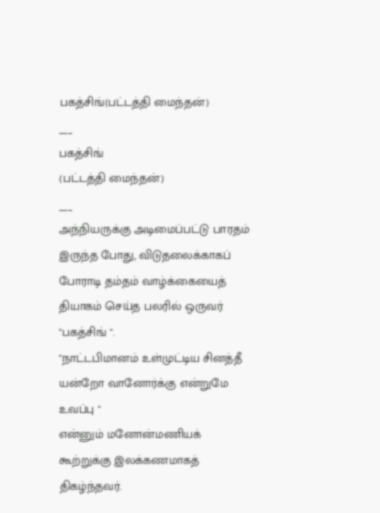பகத்சிங்(பட்டத்தி மைந்தன்)
___
பகத்சிங்
(பட்டத்தி மைந்தன்)
___
அந்நியருக்கு அடிமைப்பட்டு பாரதம் இருந்த போது, விடுதலைக்காகப் போராடி தம்தம் வாழ்க்கையைத் தியாகம் செய்த பலரில் ஒருவர் "பகத்சிங் ".
"நாட்டபிமானம் உள்முட்டிய சினத்தீ
யன்றோ வானோர்க்கு என்றுமே உவப்பு "
என்னும் மனோன்மணியக் கூற்றுக்கு இலக்கணமாகத் திகழ்ந்தவர்.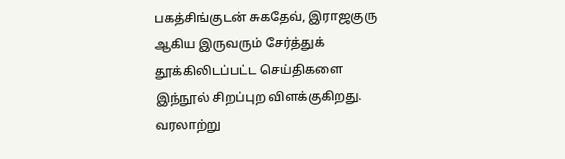பகத்சிங்குடன் சுகதேவ், இராஜகுரு ஆகிய இருவரும் சேர்த்துக் தூக்கிலிடப்பட்ட செய்திகளை இந்நூல் சிறப்புற விளக்குகிறது.
வரலாற்று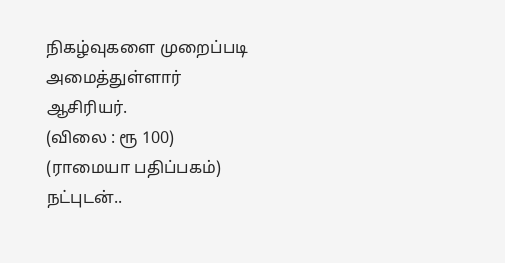நிகழ்வுகளை முறைப்படி அமைத்துள்ளார் ஆசிரியர்.
(விலை : ரூ 100)
(ராமையா பதிப்பகம்)
நட்புடன்..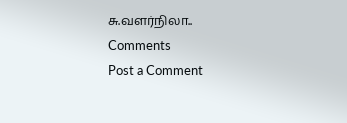சு.வளர்நிலா..
Comments
Post a Comment